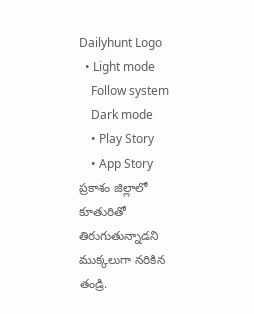Dailyhunt Logo
  • Light mode
    Follow system
    Dark mode
    • Play Story
    • App Story
ప్రకాశం జిల్లాలో కూతురితో తిరుగుతున్నాడని ముక్కలుగా నరికిన తండ్రి.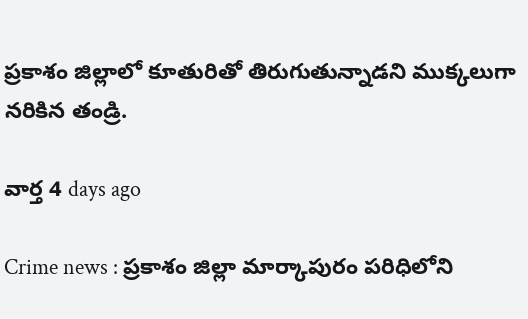ప్రకాశం జిల్లాలో కూతురితో తిరుగుతున్నాడని ముక్కలుగా నరికిన తండ్రి.

వార్త 4 days ago

Crime news : ప్రకాశం జిల్లా మార్కాపురం పరిధిలోని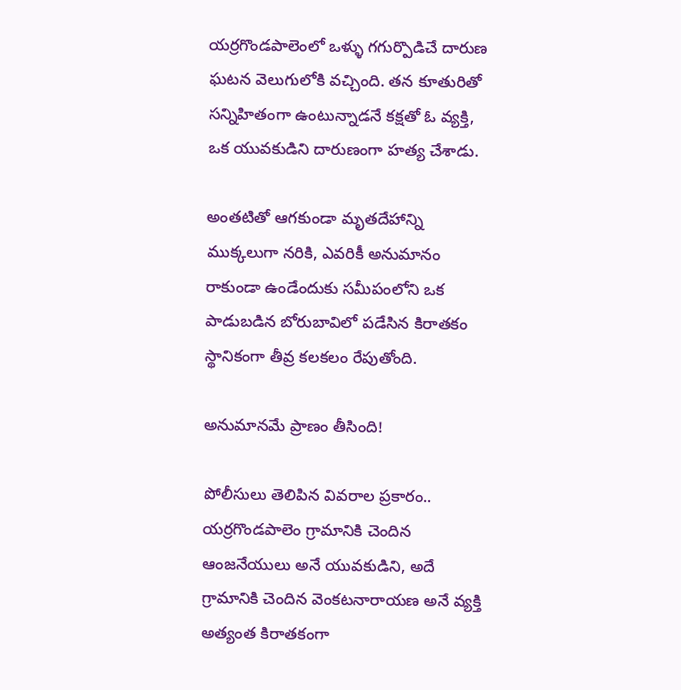యర్రగొండపాలెంలో ఒళ్ళు గగుర్పొడిచే దారుణ ఘటన వెలుగులోకి వచ్చింది. తన కూతురితో సన్నిహితంగా ఉంటున్నాడనే కక్షతో ఓ వ్యక్తి, ఒక యువకుడిని దారుణంగా హత్య చేశాడు.

అంతటితో ఆగకుండా మృతదేహాన్ని ముక్కలుగా నరికి, ఎవరికీ అనుమానం రాకుండా ఉండేందుకు సమీపంలోని ఒక పాడుబడిన బోరుబావిలో పడేసిన కిరాతకం స్థానికంగా తీవ్ర కలకలం రేపుతోంది.

అనుమానమే ప్రాణం తీసింది!

పోలీసులు తెలిపిన వివరాల ప్రకారం.. యర్రగొండపాలెం గ్రామానికి చెందిన ఆంజనేయులు అనే యువకుడిని, అదే గ్రామానికి చెందిన వెంకటనారాయణ అనే వ్యక్తి అత్యంత కిరాతకంగా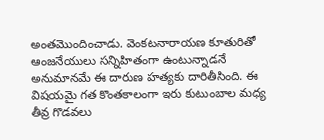అంతమొందించాడు. వెంకటనారాయణ కూతురితో ఆంజనేయులు సన్నిహితంగా ఉంటున్నాడనే అనుమానమే ఈ దారుణ హత్యకు దారితీసింది. ఈ విషయమై గత కొంతకాలంగా ఇరు కుటుంబాల మధ్య తీవ్ర గొడవలు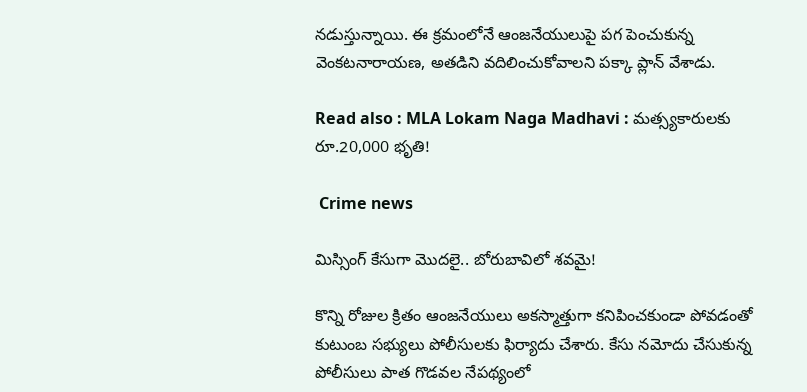నడుస్తున్నాయి. ఈ క్రమంలోనే ఆంజనేయులుపై పగ పెంచుకున్న వెంకటనారాయణ, అతడిని వదిలించుకోవాలని పక్కా ప్లాన్ వేశాడు.

Read also : MLA Lokam Naga Madhavi : మత్స్యకారులకు రూ.20,000 భృతి!

 Crime news

మిస్సింగ్ కేసుగా మొదలై.. బోరుబావిలో శవమై!

కొన్ని రోజుల క్రితం ఆంజనేయులు అకస్మాత్తుగా కనిపించకుండా పోవడంతో కుటుంబ సభ్యులు పోలీసులకు ఫిర్యాదు చేశారు. కేసు నమోదు చేసుకున్న పోలీసులు పాత గొడవల నేపథ్యంలో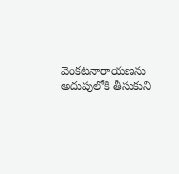వెంకటనారాయణను అదుపులోకి తీసుకుని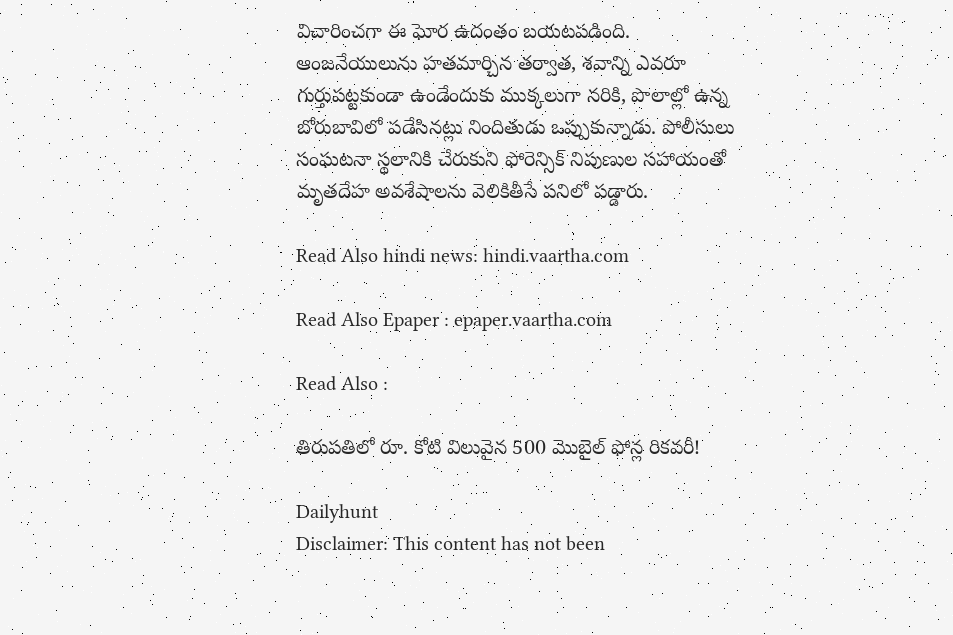విచారించగా ఈ ఘోర ఉదంతం బయటపడింది. ఆంజనేయులును హతమార్చిన తర్వాత, శవాన్ని ఎవరూ గుర్తుపట్టకుండా ఉండేందుకు ముక్కలుగా నరికి, పొలాల్లో ఉన్న బోరుబావిలో పడేసినట్లు నిందితుడు ఒప్పుకున్నాడు. పోలీసులు సంఘటనా స్థలానికి చేరుకుని ఫోరెన్సిక్ నిపుణుల సహాయంతో మృతదేహ అవశేషాలను వెలికితీసే పనిలో పడ్డారు.

Read Also hindi news: hindi.vaartha.com

Read Also Epaper : epaper.vaartha.com

Read Also :

తిరుపతిలో రూ. కోటి విలువైన 500 మొబైల్ ఫోన్ల రికవరీ!

Dailyhunt
Disclaimer: This content has not been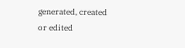generated, created or edited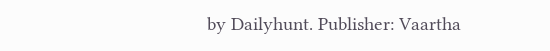by Dailyhunt. Publisher: Vaartha